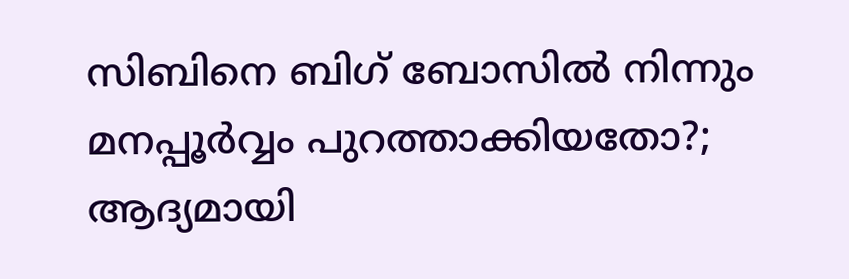സിബിനെ ബിഗ് ബോസിൽ നിന്നും മനപ്പൂർവ്വം പുറത്താക്കിയതോ?; ആദ്യമായി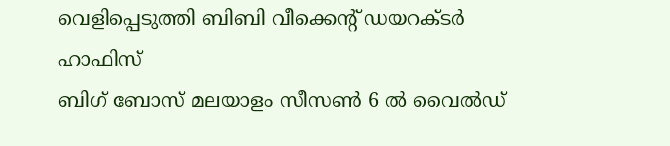വെളിപ്പെടുത്തി ബിബി വീക്കെന്റ് ഡയറക്ടർ ഹാഫിസ്
ബിഗ് ബോസ് മലയാളം സീസൺ 6 ൽ വൈൽഡ്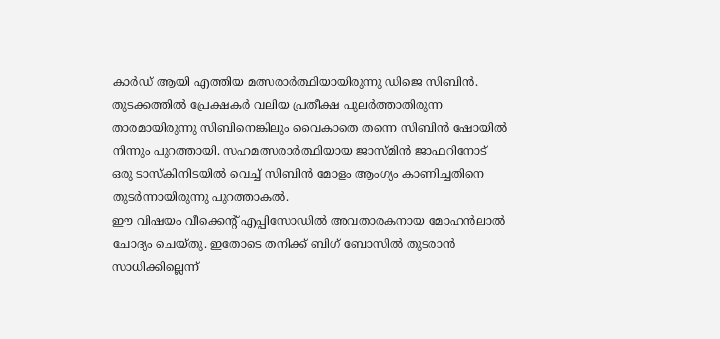കാർഡ് ആയി എത്തിയ മത്സരാർത്ഥിയായിരുന്നു ഡിജെ സിബിൻ. തുടക്കത്തിൽ പ്രേക്ഷകർ വലിയ പ്രതീക്ഷ പുലർത്താതിരുന്ന താരമായിരുന്നു സിബിനെങ്കിലും വൈകാതെ തന്നെ സിബിൻ ഷോയിൽ നിന്നും പുറത്തായി. സഹമത്സരാർത്ഥിയായ ജാസ്മിൻ ജാഫറിനോട് ഒരു ടാസ്കിനിടയിൽ വെച്ച് സിബിൻ മോളം ആംഗ്യം കാണിച്ചതിനെ തുടർന്നായിരുന്നു പുറത്താകൽ.
ഈ വിഷയം വീക്കെന്റ് എപ്പിസോഡിൽ അവതാരകനായ മോഹൻലാൽ ചോദ്യം ചെയ്തു. ഇതോടെ തനിക്ക് ബിഗ് ബോസിൽ തുടരാൻ സാധിക്കില്ലെന്ന്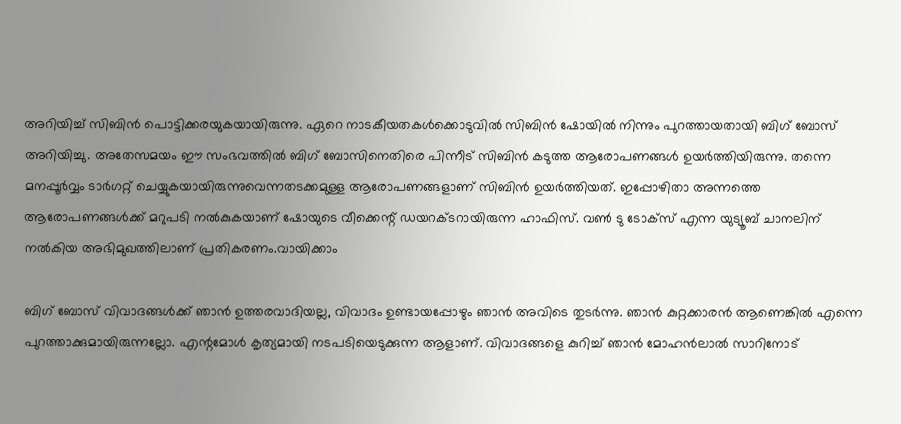അറിയിച്ച് സിബിൻ പൊട്ടിക്കരയുകയായിരുന്നു. ഏറെ നാടകീയതകൾക്കൊടുവിൽ സിബിൻ ഷോയിൽ നിന്നും പുറത്തായതായി ബിഗ് ബോസ് അറിയിച്ചു. അതേസമയം ഈ സംഭവത്തിൽ ബിഗ് ബോസിനെതിരെ പിന്നീട് സിബിൻ കടുത്ത ആരോപണങ്ങൾ ഉയർത്തിയിരുന്നു. തന്നെ മനപ്പൂർവ്വം ടാർഗറ്റ് ചെയ്യുകയായിരുന്നുവെന്നതടക്കമുള്ള ആരോപണങ്ങളാണ് സിബിൻ ഉയർത്തിയത്. ഇപ്പോഴിതാ അന്നത്തെ ആരോപണങ്ങൾക്ക് മറുപടി നൽകുകയാണ് ഷോയുടെ വീക്കെന്റ് ഡയറക്ടറായിരുന്ന ഹാഫിസ്. വൺ ടു ടോക്സ് എന്ന യുട്യൂബ് ചാനലിന് നൽകിയ അഭിമുഖത്തിലാണ് പ്രതികരണം.വായിക്കാം

ബിഗ് ബോസ് വിവാദങ്ങൾക്ക് ഞാൻ ഉത്തരവാദിയല്ല, വിവാദം ഉണ്ടായപ്പോഴും ഞാൻ അവിടെ തുടർന്നു. ഞാൻ കുറ്റക്കാരൻ ആണെങ്കിൽ എന്നെ പുറത്താക്കുമായിരുന്നല്ലോ. എന്റമോൾ കൃത്യമായി നടപടിയെടുക്കുന്ന ആളാണ്. വിവാദങ്ങളെ കുറിച്ച് ഞാൻ മോഹൻലാൽ സാറിനോട്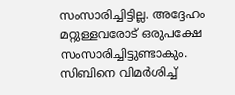സംസാരിച്ചിട്ടില്ല. അദ്ദേഹം മറ്റുള്ളവരോട് ഒരുപക്ഷേ സംസാരിച്ചിട്ടുണ്ടാകും.
സിബിനെ വിമർശിച്ച്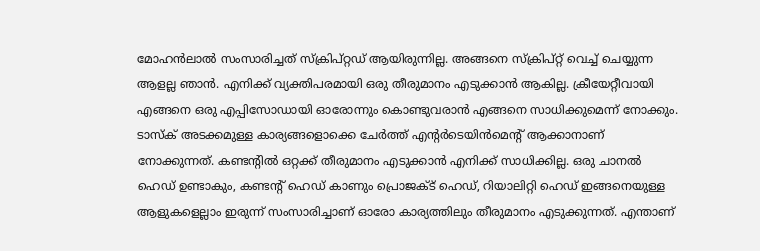മോഹൻലാൽ സംസാരിച്ചത് സ്ക്രിപ്റ്റഡ് ആയിരുന്നില്ല. അങ്ങനെ സ്ക്രിപ്റ്റ് വെച്ച് ചെയ്യുന്ന ആളല്ല ഞാൻ. എനിക്ക് വ്യക്തിപരമായി ഒരു തീരുമാനം എടുക്കാൻ ആകില്ല. ക്രീയേറ്റീവായി എങ്ങനെ ഒരു എപ്പിസോഡായി ഓരോന്നും കൊണ്ടുവരാൻ എങ്ങനെ സാധിക്കുമെന്ന് നോക്കും. ടാസ്ക് അടക്കമുള്ള കാര്യങ്ങളൊക്കെ ചേർത്ത് എന്റർടെയിൻമെന്റ് ആക്കാനാണ് നോക്കുന്നത്. കണ്ടന്റിൽ ഒറ്റക്ക് തീരുമാനം എടുക്കാൻ എനിക്ക് സാധിക്കില്ല. ഒരു ചാനൽ ഹെഡ് ഉണ്ടാകും, കണ്ടന്റ് ഹെഡ് കാണും പ്രൊജക്ട് ഹെഡ്, റിയാലിറ്റി ഹെഡ് ഇങ്ങനെയുള്ള ആളുകളെല്ലാം ഇരുന്ന് സംസാരിച്ചാണ് ഓരോ കാര്യത്തിലും തീരുമാനം എടുക്കുന്നത്. എന്താണ്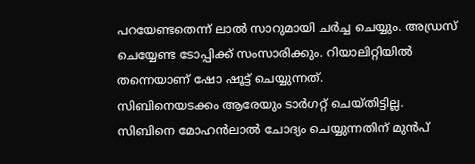പറയേണ്ടതെന്ന് ലാൽ സാറുമായി ചർച്ച ചെയ്യും. അഡ്രസ് ചെയ്യേണ്ട ടോപ്പിക്ക് സംസാരിക്കും. റിയാലിറ്റിയിൽ തന്നെയാണ് ഷോ ഷൂട്ട് ചെയ്യുന്നത്.
സിബിനെയടക്കം ആരേയും ടാർഗറ്റ് ചെയ്തിട്ടില്ല. സിബിനെ മോഹൻലാൽ ചോദ്യം ചെയ്യുന്നതിന് മുൻപ്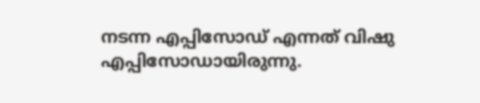നടന്ന എപ്പിസോഡ് എന്നത് വിഷു എപ്പിസോഡായിരുന്നു.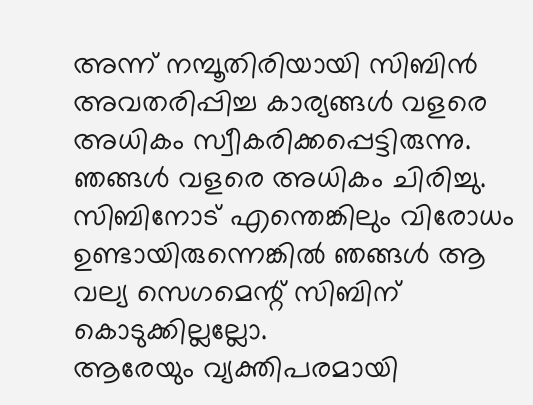അന്ന് നമ്പൂതിരിയായി സിബിൻ അവതരിപ്പിച്ച കാര്യങ്ങൾ വളരെ അധികം സ്വീകരിക്കപ്പെട്ടിരുന്നു. ഞങ്ങൾ വളരെ അധികം ചിരിച്ചു. സിബിനോട് എന്തെങ്കിലും വിരോധം ഉണ്ടായിരുന്നെങ്കിൽ ഞങ്ങൾ ആ വല്യ സെഗമെന്റ് സിബിന് കൊടുക്കില്ലല്ലോ.
ആരേയും വ്യക്തിപരമായി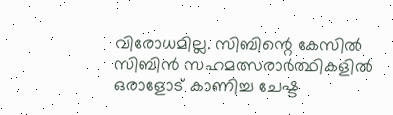വിരോധമില്ല. സിബിന്റെ കേസിൽ സിബിൻ സഹമത്സരാർത്ഥികളിൽ ഒരാളോട് കാണിച്ച ചേഷ്ട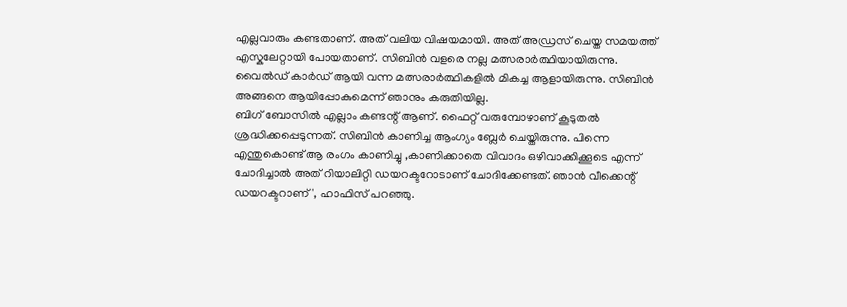എല്ലവാരും കണ്ടതാണ്. അത് വലിയ വിഷയമായി. അത് അഡ്രസ് ചെയ്ത സമയത്ത് എസ്കലേറ്റായി പോയതാണ്. സിബിൻ വളരെ നല്ല മത്സരാർത്ഥിയായിരുന്നു. വൈൽഡ് കാർഡ് ആയി വന്ന മത്സരാർത്ഥികളിൽ മികച്ച ആളായിരുന്നു. സിബിൻ അങ്ങനെ ആയിപ്പോകുമെന്ന് ഞാനും കരുതിയില്ല.
ബിഗ് ബോസിൽ എല്ലാം കണ്ടന്റ് ആണ്. ഫൈറ്റ് വരുമ്പോഴാണ് കൂടുതൽ ശ്രദ്ധിക്കപ്പെടുന്നത്. സിബിൻ കാണിച്ച ആംഗ്യം ബ്ലേർ ചെയ്തിരുന്നു. പിന്നെ എന്തുകൊണ്ട് ആ രംഗം കാണിച്ചു ,കാണിക്കാതെ വിവാദം ഒഴിവാക്കിക്കൂടെ എന്ന് ചോദിച്ചാൽ അത് റിയാലിറ്റി ഡയറക്ടറോടാണ് ചോദിക്കേണ്ടത്. ഞാൻ വീക്കെന്റ് ഡയറക്ടറാണ്', ഹാഫിസ് പറഞ്ഞു.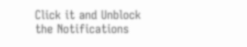Click it and Unblock the Notifications